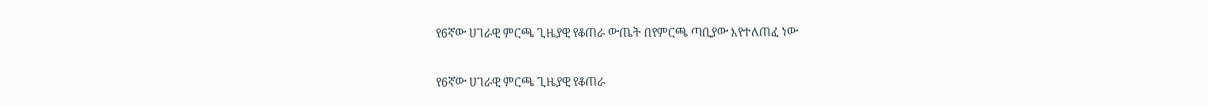የ6ኛው ሀገራዊ ምርጫ ጊዜያዊ የቆጠራ ውጤት በየምርጫ ጣቢያው እየተለጠፈ ነው

የ6ኛው ሀገራዊ ምርጫ ጊዜያዊ የቆጠራ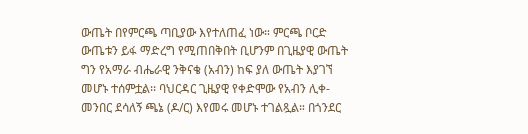ውጤት በየምርጫ ጣቢያው እየተለጠፈ ነው። ምርጫ ቦርድ ውጤቱን ይፋ ማድረግ የሚጠበቅበት ቢሆንም በጊዜያዊ ውጤት ግን የአማራ ብሔራዊ ንቅናቄ (አብን) ከፍ ያለ ውጤት እያገኘ መሆኑ ተሰምቷል፡፡ ባህርዳር ጊዜያዊ የቀድሞው የአብን ሊቀ-መንበር ደሳለኝ ጫኔ (ዶ/ር) እየመሩ መሆኑ ተገልጿል። በጎንደር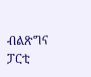ብልጽግና ፓርቲ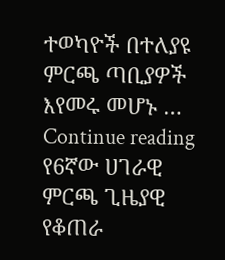ተወካዮች በተለያዩ ምርጫ ጣቢያዎች እየመሩ መሆኑ … Continue reading የ6ኛው ሀገራዊ ምርጫ ጊዜያዊ የቆጠራ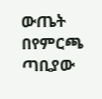ውጤት በየምርጫ ጣቢያው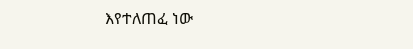እየተለጠፈ ነው